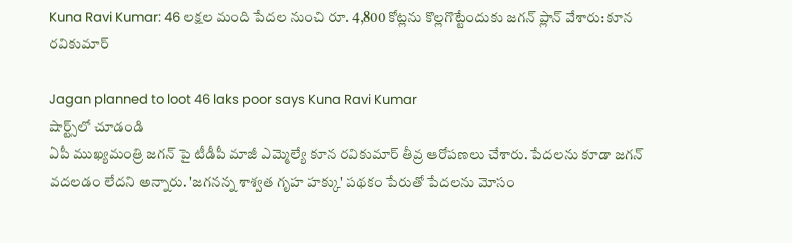Kuna Ravi Kumar: 46 లక్షల మంది పేదల నుంచి రూ. 4,800 కోట్లను కొల్లగొట్టేందుకు జగన్ ప్లాన్ వేశారు: కూన రవికుమార్

Jagan planned to loot 46 laks poor says Kuna Ravi Kumar
షార్ట్స్‌లో చూడండి
ఏపీ ముఖ్యమంత్రి జగన్ పై టీడీపీ మాజీ ఎమ్మెల్యే కూన రవికుమార్ తీవ్ర ఆరోపణలు చేశారు. పేదలను కూడా జగన్ వదలడం లేదని అన్నారు. 'జగనన్న శాశ్వత గృహ హక్కు' పథకం పేరుతో పేదలను మోసం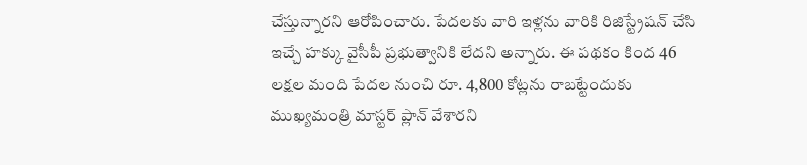చేస్తున్నారని ఆరోపించారు. పేదలకు వారి ఇళ్లను వారికి రిజిస్ట్రేషన్ చేసి ఇచ్చే హక్కు వైసీపీ ప్రభుత్వానికి లేదని అన్నారు. ఈ పథకం కింద 46 లక్షల మంది పేదల నుంచి రూ. 4,800 కోట్లను రాబట్టేందుకు ముఖ్యమంత్రి మాస్టర్ ప్లాన్ వేశారని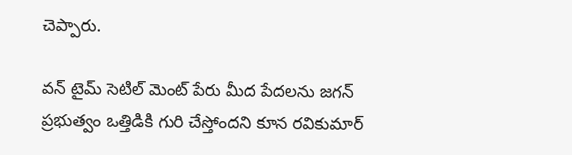చెప్పారు.

వన్ టైమ్ సెటిల్ మెంట్ పేరు మీద పేదలను జగన్ ప్రభుత్వం ఒత్తిడికి గురి చేస్తోందని కూన రవికుమార్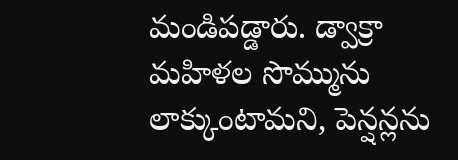మండిపడ్డారు. డ్వాక్రా మహిళల సొమ్మును లాక్కుంటామని, పెన్షన్లను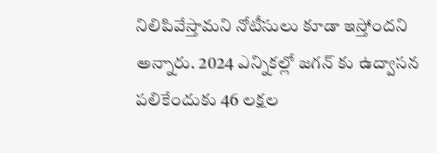నిలిపివేస్తామని నోటీసులు కూడా ఇస్తోందని అన్నారు. 2024 ఎన్నికల్లో జగన్ కు ఉద్వాసన పలికేందుకు 46 లక్షల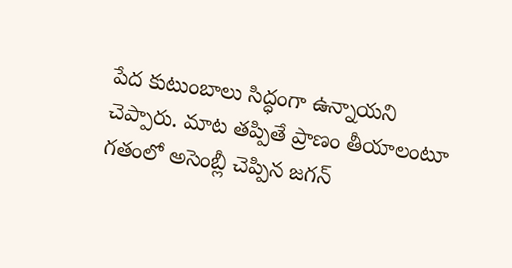పేద కుటుంబాలు సిద్ధంగా ఉన్నాయని చెప్పారు. మాట తప్పితే ప్రాణం తీయాలంటూ గతంలో అసెంబ్లీ చెప్పిన జగన్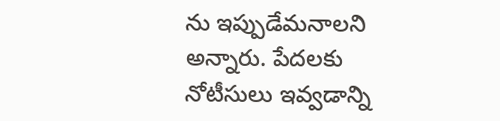ను ఇప్పుడేమనాలని అన్నారు. పేదలకు నోటీసులు ఇవ్వడాన్ని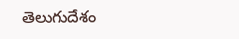తెలుగుదేశం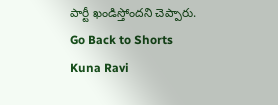పార్టీ ఖండిస్తోందని చెప్పారు.
Go Back to Shorts
Kuna Ravi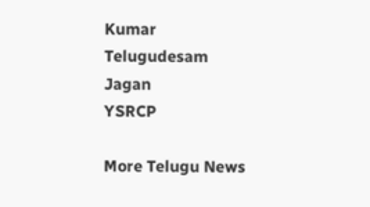Kumar
Telugudesam
Jagan
YSRCP

More Telugu News